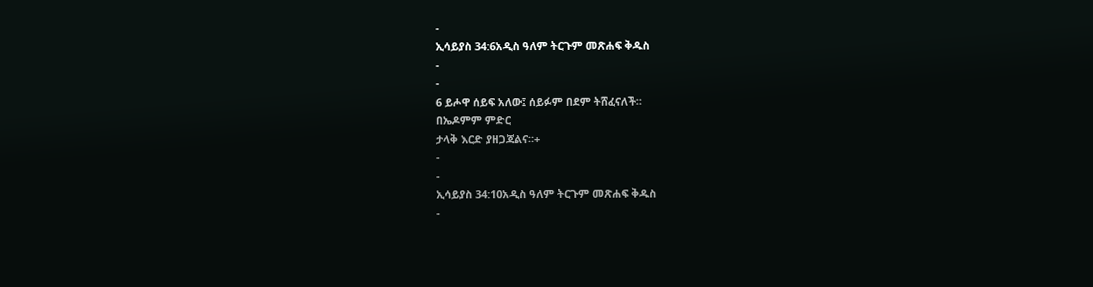-
ኢሳይያስ 34:6አዲስ ዓለም ትርጉም መጽሐፍ ቅዱስ
-
-
6 ይሖዋ ሰይፍ አለው፤ ሰይፉም በደም ትሸፈናለች።
በኤዶምም ምድር
ታላቅ እርድ ያዘጋጃልና።+
-
-
ኢሳይያስ 34:10አዲስ ዓለም ትርጉም መጽሐፍ ቅዱስ
-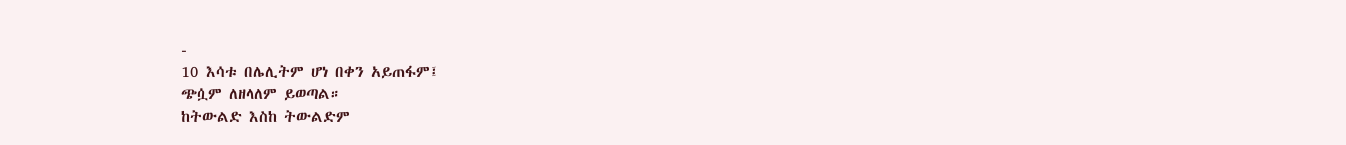-
10 እሳቱ በሌሊትም ሆነ በቀን አይጠፋም፤
ጭሷም ለዘላለም ይወጣል።
ከትውልድ እስከ ትውልድም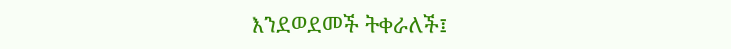እንደወደመች ትቀራለች፤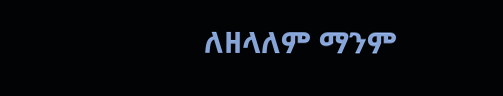ለዘላለም ማንም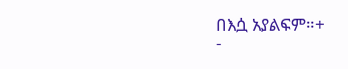በእሷ አያልፍም።+
-